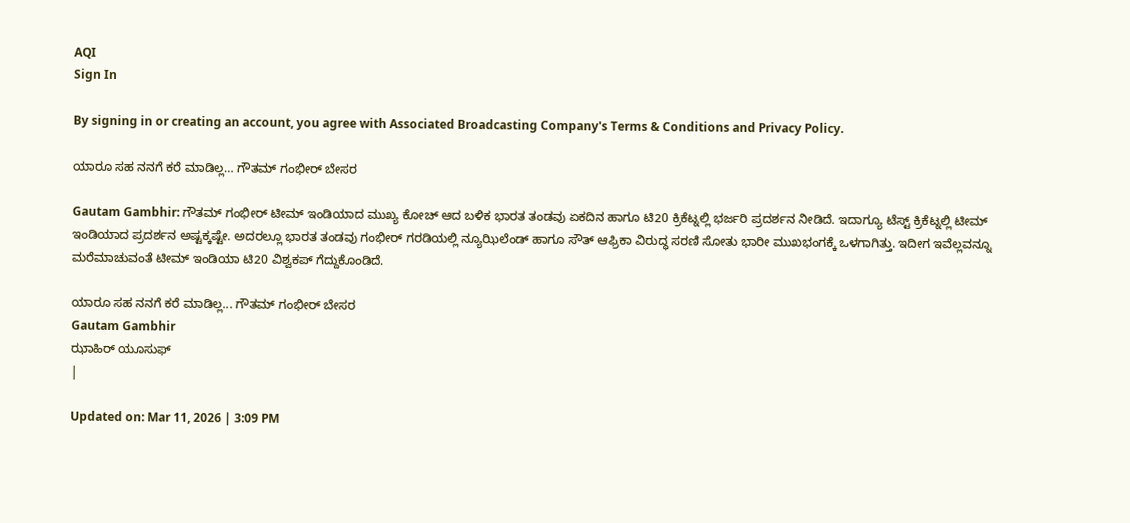AQI
Sign In

By signing in or creating an account, you agree with Associated Broadcasting Company's Terms & Conditions and Privacy Policy.

ಯಾರೂ ಸಹ ನನಗೆ ಕರೆ ಮಾಡಿಲ್ಲ… ಗೌತಮ್ ಗಂಭೀರ್ ಬೇಸರ

Gautam Gambhir: ಗೌತಮ್ ಗಂಭೀರ್ ಟೀಮ್ ಇಂಡಿಯಾದ ಮುಖ್ಯ ಕೋಚ್ ಆದ ಬಳಿಕ ಭಾರತ ತಂಡವು ಏಕದಿನ ಹಾಗೂ ಟಿ20 ಕ್ರಿಕೆಟ್ನಲ್ಲಿ ಭರ್ಜರಿ ಪ್ರದರ್ಶನ ನೀಡಿದೆ. ಇದಾಗ್ಯೂ ಟೆಸ್ಟ್ ಕ್ರಿಕೆಟ್ನಲ್ಲಿ ಟೀಮ್ ಇಂಡಿಯಾದ ಪ್ರದರ್ಶನ ಅಷ್ಟಕ್ಕಷ್ಟೇ. ಅದರಲ್ಲೂ ಭಾರತ ತಂಡವು ಗಂಭೀರ್ ಗರಡಿಯಲ್ಲಿ ನ್ಯೂಝಿಲೆಂಡ್ ಹಾಗೂ ಸೌತ್ ಆಫ್ರಿಕಾ ವಿರುದ್ಧ ಸರಣಿ ಸೋತು ಭಾರೀ ಮುಖಭಂಗಕ್ಕೆ ಒಳಗಾಗಿತ್ತು. ಇದೀಗ ಇವೆಲ್ಲವನ್ನೂ ಮರೆಮಾಚುವಂತೆ ಟೀಮ್ ಇಂಡಿಯಾ ಟಿ20 ವಿಶ್ವಕಪ್ ಗೆದ್ದುಕೊಂಡಿದೆ.

ಯಾರೂ ಸಹ ನನಗೆ ಕರೆ ಮಾಡಿಲ್ಲ... ಗೌತಮ್ ಗಂಭೀರ್ ಬೇಸರ
Gautam Gambhir
ಝಾಹಿರ್ ಯೂಸುಫ್
|

Updated on: Mar 11, 2026 | 3:09 PM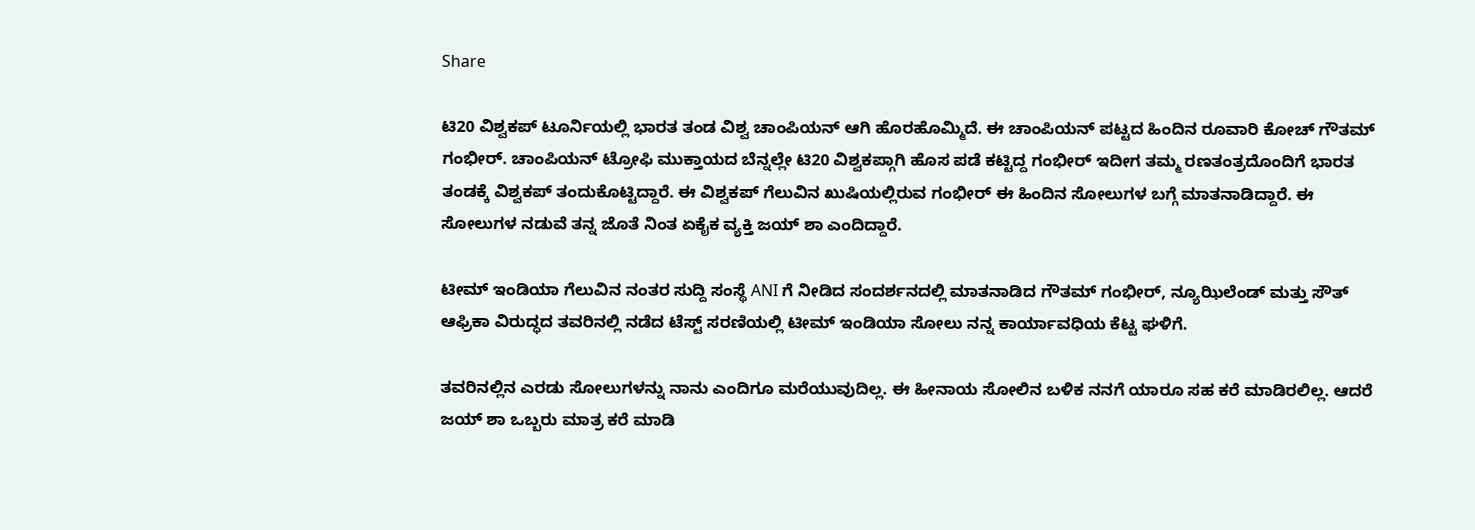Share

ಟಿ20 ವಿಶ್ವಕಪ್ ಟೂರ್ನಿಯಲ್ಲಿ ಭಾರತ ತಂಡ ವಿಶ್ವ ಚಾಂಪಿಯನ್ ಆಗಿ ಹೊರಹೊಮ್ಮಿದೆ. ಈ ಚಾಂಪಿಯನ್ ಪಟ್ಟದ ಹಿಂದಿನ ರೂವಾರಿ ಕೋಚ್ ಗೌತಮ್ ಗಂಭೀರ್. ಚಾಂಪಿಯನ್ ಟ್ರೋಫಿ ಮುಕ್ತಾಯದ ಬೆನ್ನಲ್ಲೇ ಟಿ20 ವಿಶ್ವಕಪ್ಗಾಗಿ ಹೊಸ ಪಡೆ ಕಟ್ಟಿದ್ದ ಗಂಭೀರ್ ಇದೀಗ ತಮ್ಮ ರಣತಂತ್ರದೊಂದಿಗೆ ಭಾರತ ತಂಡಕ್ಕೆ ವಿಶ್ವಕಪ್ ತಂದುಕೊಟ್ಟಿದ್ದಾರೆ. ಈ ವಿಶ್ವಕಪ್ ಗೆಲುವಿನ ಖುಷಿಯಲ್ಲಿರುವ ಗಂಭೀರ್ ಈ ಹಿಂದಿನ ಸೋಲುಗಳ ಬಗ್ಗೆ ಮಾತನಾಡಿದ್ದಾರೆ. ಈ ಸೋಲುಗಳ ನಡುವೆ ತನ್ನ ಜೊತೆ ನಿಂತ ಏಕೈಕ ವ್ಯಕ್ತಿ ಜಯ್ ಶಾ ಎಂದಿದ್ದಾರೆ.

ಟೀಮ್ ಇಂಡಿಯಾ ಗೆಲುವಿನ ನಂತರ ಸುದ್ದಿ ಸಂಸ್ಥೆ ANI ಗೆ ನೀಡಿದ ಸಂದರ್ಶನದಲ್ಲಿ ಮಾತನಾಡಿದ ಗೌತಮ್ ಗಂಭೀರ್, ನ್ಯೂಝಿಲೆಂಡ್ ಮತ್ತು ಸೌತ್ ಆಫ್ರಿಕಾ ವಿರುದ್ಧದ ತವರಿನಲ್ಲಿ ನಡೆದ ಟೆಸ್ಟ್ ಸರಣಿಯಲ್ಲಿ ಟೀಮ್ ಇಂಡಿಯಾ ಸೋಲು ನನ್ನ ಕಾರ್ಯಾವಧಿಯ ಕೆಟ್ಟ ಘಳಿಗೆ.

ತವರಿನಲ್ಲಿನ ಎರಡು ಸೋಲುಗಳನ್ನು ನಾನು ಎಂದಿಗೂ ಮರೆಯುವುದಿಲ್ಲ. ಈ ಹೀನಾಯ ಸೋಲಿನ ಬಳಿಕ ನನಗೆ ಯಾರೂ ಸಹ ಕರೆ ಮಾಡಿರಲಿಲ್ಲ. ಆದರೆ ಜಯ್ ಶಾ ಒಬ್ಬರು ಮಾತ್ರ ಕರೆ ಮಾಡಿ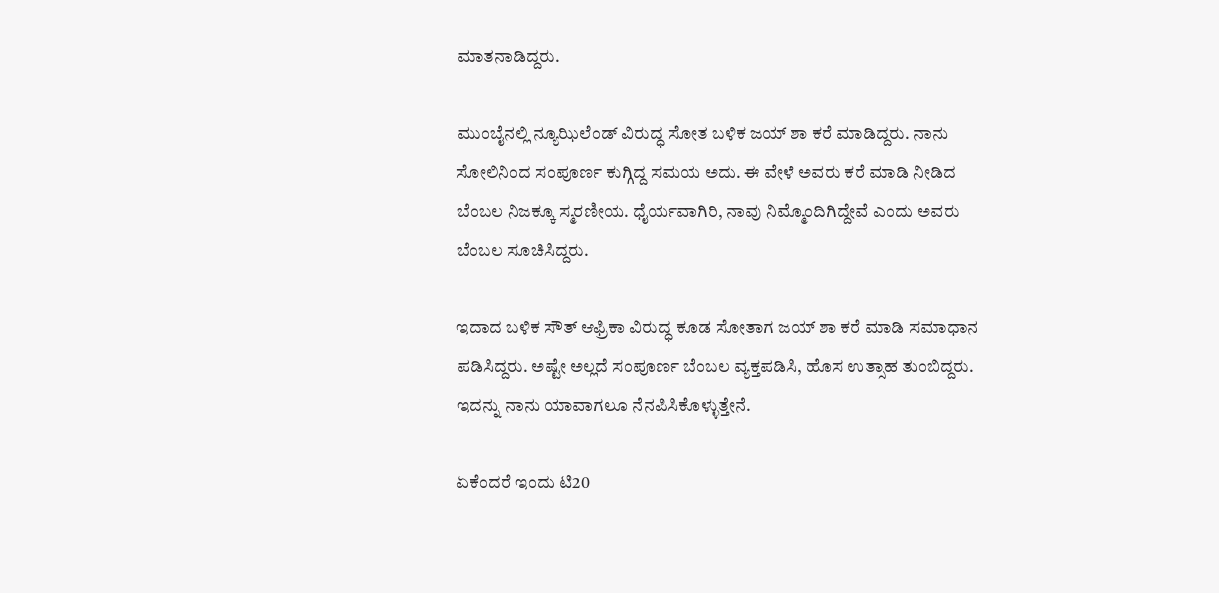ಮಾತನಾಡಿದ್ದರು.

ಮುಂಬೈನಲ್ಲಿ ನ್ಯೂಝಿಲೆಂಡ್ ವಿರುದ್ಧ ಸೋತ ಬಳಿಕ ಜಯ್ ಶಾ ಕರೆ ಮಾಡಿದ್ದರು. ನಾನು ಸೋಲಿನಿಂದ ಸಂಪೂರ್ಣ ಕುಗ್ಗಿದ್ದ ಸಮಯ ಅದು. ಈ ವೇಳೆ ಅವರು ಕರೆ ಮಾಡಿ ನೀಡಿದ ಬೆಂಬಲ ನಿಜಕ್ಕೂ ಸ್ಮರಣೀಯ. ಧೈರ್ಯವಾಗಿರಿ, ನಾವು ನಿಮ್ಮೊಂದಿಗಿದ್ದೇವೆ ಎಂದು ಅವರು ಬೆಂಬಲ ಸೂಚಿಸಿದ್ದರು.

ಇದಾದ ಬಳಿಕ ಸೌತ್ ಆಫ್ರಿಕಾ ವಿರುದ್ಧ ಕೂಡ ಸೋತಾಗ ಜಯ್ ಶಾ ಕರೆ ಮಾಡಿ ಸಮಾಧಾನ ಪಡಿಸಿದ್ದರು. ಅಷ್ಟೇ ಅಲ್ಲದೆ ಸಂಪೂರ್ಣ ಬೆಂಬಲ ವ್ಯಕ್ತಪಡಿಸಿ, ಹೊಸ ಉತ್ಸಾಹ ತುಂಬಿದ್ದರು. ಇದನ್ನು ನಾನು ಯಾವಾಗಲೂ ನೆನಪಿಸಿಕೊಳ್ಳುತ್ತೇನೆ.

ಏಕೆಂದರೆ ಇಂದು ಟಿ20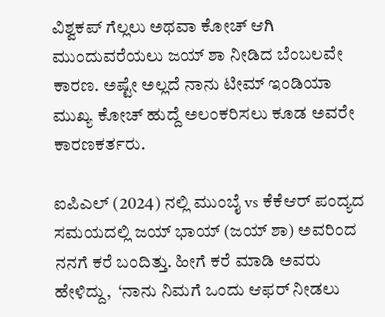ವಿಶ್ವಕಪ್ ಗೆಲ್ಲಲು ಅಥವಾ ಕೋಚ್ ಆಗಿ ಮುಂದುವರೆಯಲು ಜಯ್ ಶಾ ನೀಡಿದ ಬೆಂಬಲವೇ ಕಾರಣ. ಅಷ್ಟೇ ಅಲ್ಲದೆ ನಾನು ಟೀಮ್ ಇಂಡಿಯಾ ಮುಖ್ಯ ಕೋಚ್ ಹುದ್ದೆ ಅಲಂಕರಿಸಲು ಕೂಡ ಅವರೇ ಕಾರಣಕರ್ತರು.

ಐಪಿಎಲ್ (2024) ನಲ್ಲಿ ಮುಂಬೈ vs ಕೆಕೆಆರ್ ಪಂದ್ಯದ ಸಮಯದಲ್ಲಿ ಜಯ್ ಭಾಯ್ (ಜಯ್ ಶಾ) ಅವರಿಂದ ನನಗೆ ಕರೆ ಬಂದಿತ್ತು. ಹೀಗೆ ಕರೆ ಮಾಡಿ ಅವರು ಹೇಳಿದ್ದು,  ‘ನಾನು ನಿಮಗೆ ಒಂದು ಆಫರ್ ನೀಡಲು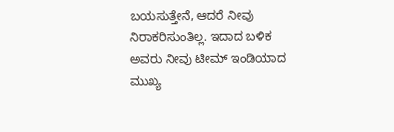ಬಯಸುತ್ತೇನೆ, ಆದರೆ ನೀವು ನಿರಾಕರಿಸುಂತಿಲ್ಲ. ಇದಾದ ಬಳಿಕ ಅವರು ನೀವು ಟೀಮ್ ಇಂಡಿಯಾದ ಮುಖ್ಯ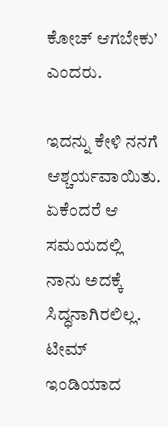ಕೋಚ್ ಆಗಬೇಕು’ ಎಂದರು.

ಇದನ್ನು ಕೇಳಿ ನನಗೆ ಆಶ್ಚರ್ಯವಾಯಿತು. ಏಕೆಂದರೆ ಆ ಸಮಯದಲ್ಲಿ ನಾನು ಅದಕ್ಕೆ ಸಿದ್ಧನಾಗಿರಲಿಲ್ಲ. ಟೀಮ್ ಇಂಡಿಯಾದ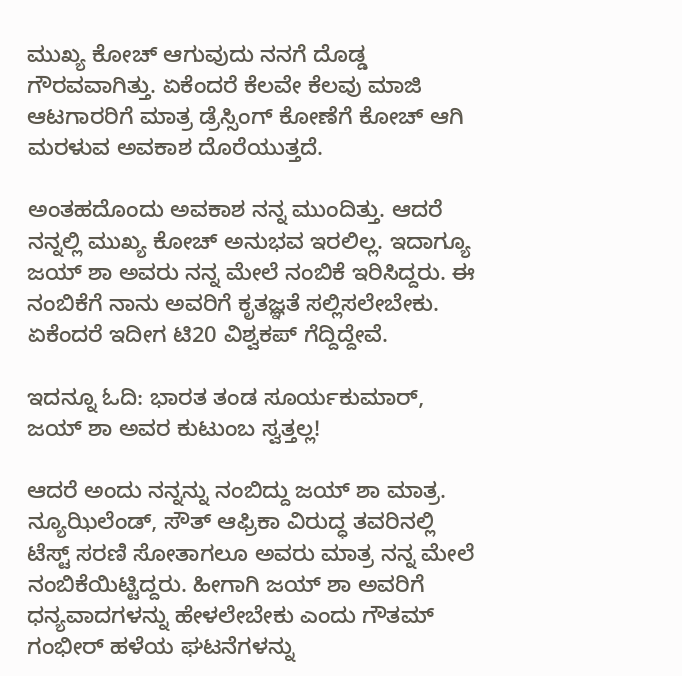ಮುಖ್ಯ ಕೋಚ್ ಆಗುವುದು ನನಗೆ ದೊಡ್ಡ ಗೌರವವಾಗಿತ್ತು. ಏಕೆಂದರೆ ಕೆಲವೇ ಕೆಲವು ಮಾಜಿ ಆಟಗಾರರಿಗೆ ಮಾತ್ರ ಡ್ರೆಸ್ಸಿಂಗ್ ಕೋಣೆಗೆ ಕೋಚ್ ಆಗಿ ಮರಳುವ ಅವಕಾಶ ದೊರೆಯುತ್ತದೆ.

ಅಂತಹದೊಂದು ಅವಕಾಶ ನನ್ನ ಮುಂದಿತ್ತು. ಆದರೆ ನನ್ನಲ್ಲಿ ಮುಖ್ಯ ಕೋಚ್ ಅನುಭವ ಇರಲಿಲ್ಲ. ಇದಾಗ್ಯೂ ಜಯ್ ಶಾ ಅವರು ನನ್ನ ಮೇಲೆ ನಂಬಿಕೆ ಇರಿಸಿದ್ದರು. ಈ ನಂಬಿಕೆಗೆ ನಾನು ಅವರಿಗೆ ಕೃತಜ್ಞತೆ ಸಲ್ಲಿಸಲೇಬೇಕು. ಏಕೆಂದರೆ ಇದೀಗ ಟಿ20 ವಿಶ್ವಕಪ್ ಗೆದ್ದಿದ್ದೇವೆ.

ಇದನ್ನೂ ಓದಿ: ಭಾರತ ತಂಡ ಸೂರ್ಯಕುಮಾರ್, ಜಯ್ ಶಾ ಅವರ ಕುಟುಂಬ ಸ್ವತ್ತಲ್ಲ!

ಆದರೆ ಅಂದು ನನ್ನನ್ನು ನಂಬಿದ್ದು ಜಯ್ ಶಾ ಮಾತ್ರ. ನ್ಯೂಝಿಲೆಂಡ್, ಸೌತ್ ಆಫ್ರಿಕಾ ವಿರುದ್ಧ ತವರಿನಲ್ಲಿ ಟೆಸ್ಟ್ ಸರಣಿ ಸೋತಾಗಲೂ ಅವರು ಮಾತ್ರ ನನ್ನ ಮೇಲೆ ನಂಬಿಕೆಯಿಟ್ಟಿದ್ದರು. ಹೀಗಾಗಿ ಜಯ್ ಶಾ ಅವರಿಗೆ ಧನ್ಯವಾದಗಳನ್ನು ಹೇಳಲೇಬೇಕು ಎಂದು ಗೌತಮ್ ಗಂಭೀರ್ ಹಳೆಯ ಘಟನೆಗಳನ್ನು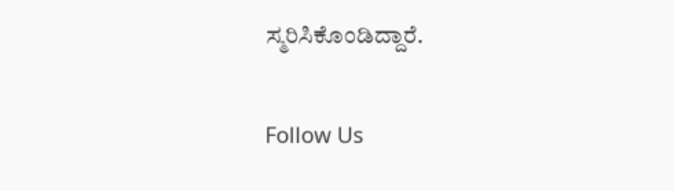ಸ್ಮರಿಸಿಕೊಂಡಿದ್ದಾರೆ.

Follow Us